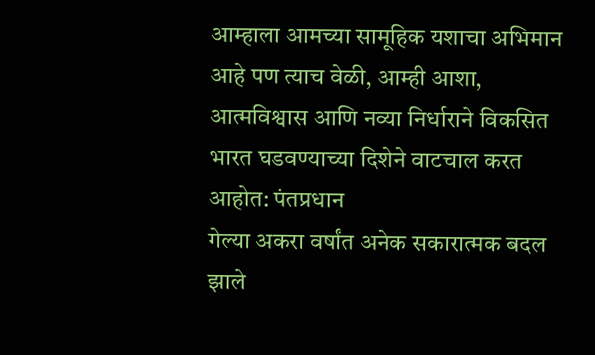आम्हाला आमच्या सामूहिक यशाचा अभिमान आहे पण त्याच वेळी, आम्ही आशा, आत्मविश्वास आणि नव्या निर्धाराने विकसित भारत घडवण्याच्या दिशेने वाटचाल करत आहोत: पंतप्रधान
गेल्या अकरा वर्षांत अनेक सकारात्मक बदल झाले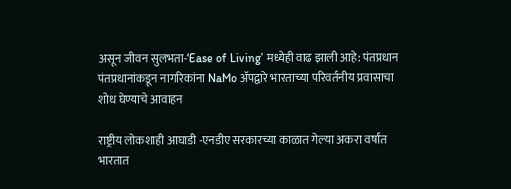असून जीवन सुलभता-‘Ease of Living’ मध्येही वाढ झाली आहे: पंतप्रधान
पंतप्रधानांकडून नागरिकांना NaMo अ‍ॅपद्वारे भारताच्या परिवर्तनीय प्रवासाचा शोध घेण्याचे आवाहन

राष्ट्रीय लोकशाही आघाडी -एनडीए सरकारच्या काळात गेल्या अकरा वर्षांत भारतात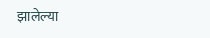झालेल्या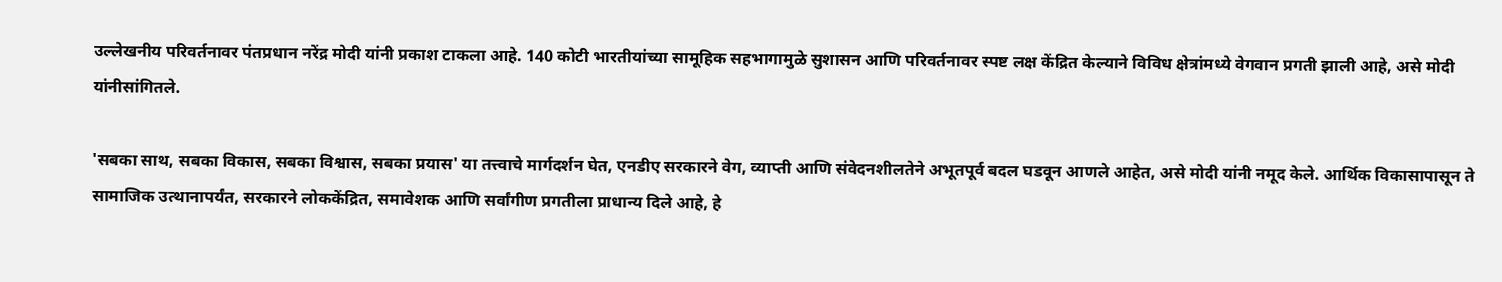उल्लेखनीय परिवर्तनावर पंतप्रधान नरेंद्र मोदी यांनी प्रकाश टाकला आहे. 140 कोटी भारतीयांच्या सामूहिक सहभागामुळे सुशासन आणि परिवर्तनावर स्पष्ट लक्ष केंद्रित केल्याने विविध क्षेत्रांमध्ये वेगवान प्रगती झाली आहे, असे मोदी यांनीसांगितले.

'सबका साथ, सबका विकास, सबका विश्वास, सबका प्रयास' या तत्त्वाचे मार्गदर्शन घेत, एनडीए सरकारने वेग, व्याप्ती आणि संवेदनशीलतेने अभूतपूर्व बदल घडवून आणले आहेत, असे मोदी यांनी नमूद केले. आर्थिक विकासापासून ते सामाजिक उत्थानापर्यंत, सरकारने लोककेंद्रित, समावेशक आणि सर्वांगीण प्रगतीला प्राधान्य दिले आहे, हे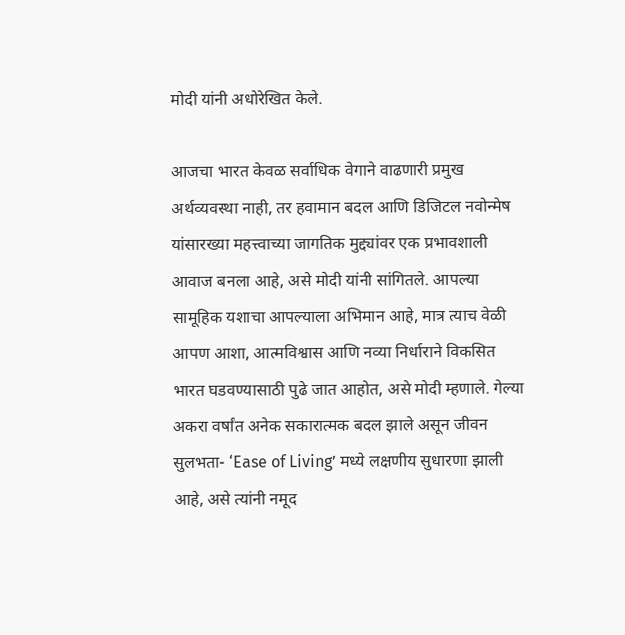मोदी यांनी अधोरेखित केले.

आजचा भारत केवळ सर्वाधिक वेगाने वाढणारी प्रमुख अर्थव्यवस्था नाही, तर हवामान बदल आणि डिजिटल नवोन्मेष यांसारख्या महत्त्वाच्या जागतिक मुद्द्यांवर एक प्रभावशाली आवाज बनला आहे, असे मोदी यांनी सांगितले. आपल्या सामूहिक यशाचा आपल्याला अभिमान आहे, मात्र त्याच वेळी आपण आशा, आत्मविश्वास आणि नव्या निर्धाराने विकसित भारत घडवण्यासाठी पुढे जात आहोत, असे मोदी म्हणाले. गेल्या अकरा वर्षांत अनेक सकारात्मक बदल झाले असून जीवन सुलभता- ‘Ease of Living’ मध्ये लक्षणीय सुधारणा झाली आहे, असे त्यांनी नमूद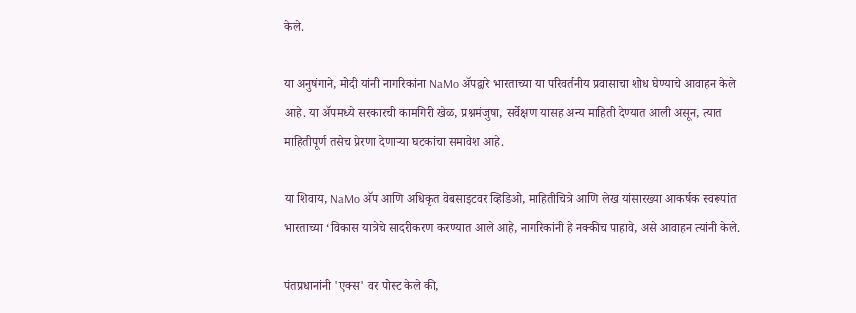केले.

या अनुषंगाने, मोदी यांनी नागरिकांना NaMo अ‍ॅपद्वारे भारताच्या या परिवर्तनीय प्रवासाचा शोध घेण्याचे आवाहन केले आहे. या अ‍ॅपमध्ये सरकारची कामगिरी खेळ, प्रश्नमंजुषा, सर्वेक्षण यासह अन्य माहिती देण्यात आली असून, त्यात माहितीपूर्ण तसेच प्रेरणा देणाऱ्या घटकांचा समावेश आहे.

या शिवाय, NaMo अ‍ॅप आणि अधिकृत वेबसाइटवर व्हिडिओ, माहितीचित्रे आणि लेख यांसारख्या आकर्षक स्वरूपांत भारताच्या ‘विकास यात्रेचे सादरीकरण करण्यात आले आहे, नागरिकांनी हे नक्कीच पाहावे, असे आवाहन त्यांनी केले.

पंतप्रधानांनी 'एक्स' वर पोस्ट केले की,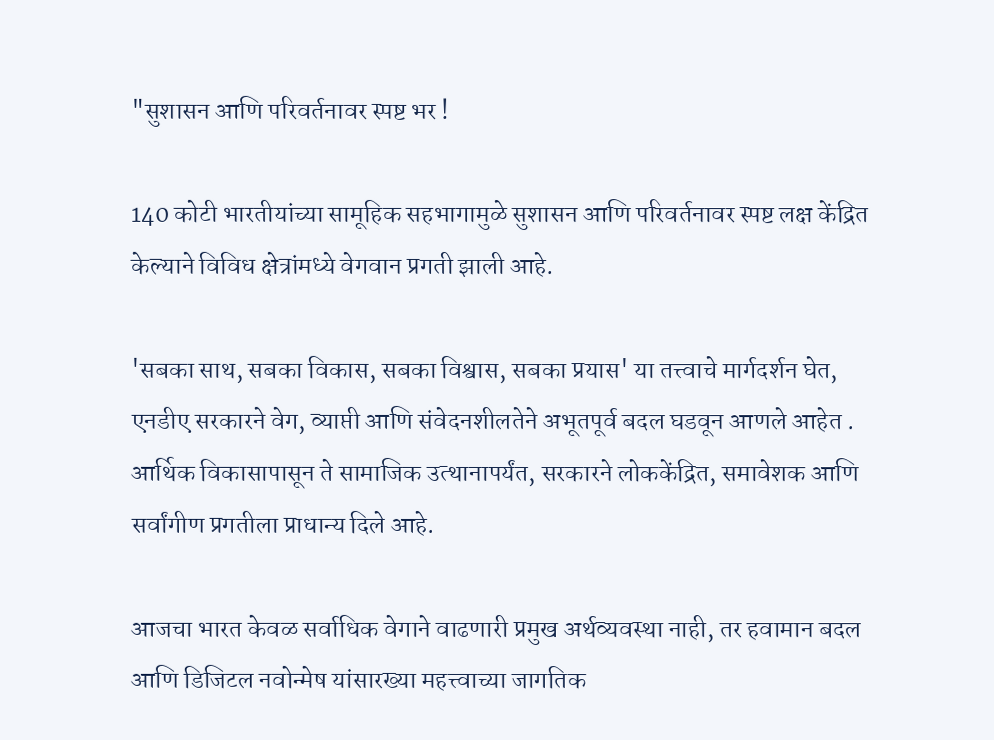"सुशासन आणि परिवर्तनावर स्पष्ट भर !

140 कोटी भारतीयांच्या सामूहिक सहभागामुळे सुशासन आणि परिवर्तनावर स्पष्ट लक्ष केंद्रित केल्याने विविध क्षेत्रांमध्ये वेगवान प्रगती झाली आहे.

'सबका साथ, सबका विकास, सबका विश्वास, सबका प्रयास' या तत्त्वाचे मार्गदर्शन घेत, एनडीए सरकारने वेग, व्याप्ती आणि संवेदनशीलतेने अभूतपूर्व बदल घडवून आणले आहेत . आर्थिक विकासापासून ते सामाजिक उत्थानापर्यंत, सरकारने लोककेंद्रित, समावेशक आणि सर्वांगीण प्रगतीला प्राधान्य दिले आहे.

आजचा भारत केवळ सर्वाधिक वेगाने वाढणारी प्रमुख अर्थव्यवस्था नाही, तर हवामान बदल आणि डिजिटल नवोन्मेष यांसारख्या महत्त्वाच्या जागतिक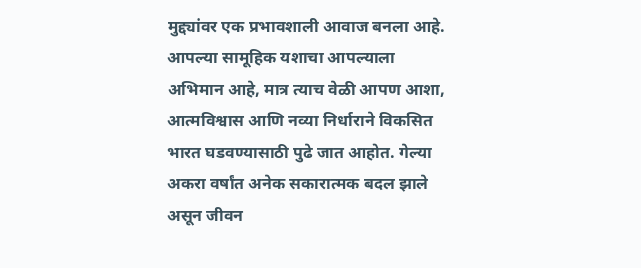मुद्द्यांवर एक प्रभावशाली आवाज बनला आहे. आपल्या सामूहिक यशाचा आपल्याला अभिमान आहे, मात्र त्याच वेळी आपण आशा, आत्मविश्वास आणि नव्या निर्धाराने विकसित भारत घडवण्यासाठी पुढे जात आहोत. गेल्या अकरा वर्षांत अनेक सकारात्मक बदल झाले असून जीवन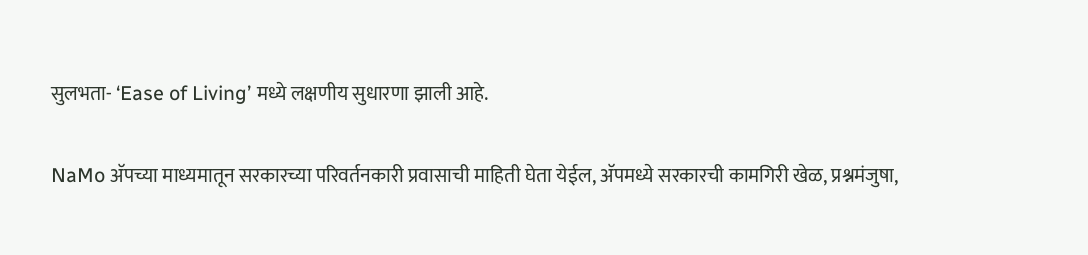सुलभता- ‘Ease of Living’ मध्ये लक्षणीय सुधारणा झाली आहे.

NaMo अ‍ॅपच्या माध्यमातून सरकारच्या परिवर्तनकारी प्रवासाची माहिती घेता येईल, अ‍ॅपमध्ये सरकारची कामगिरी खेळ, प्रश्नमंजुषा,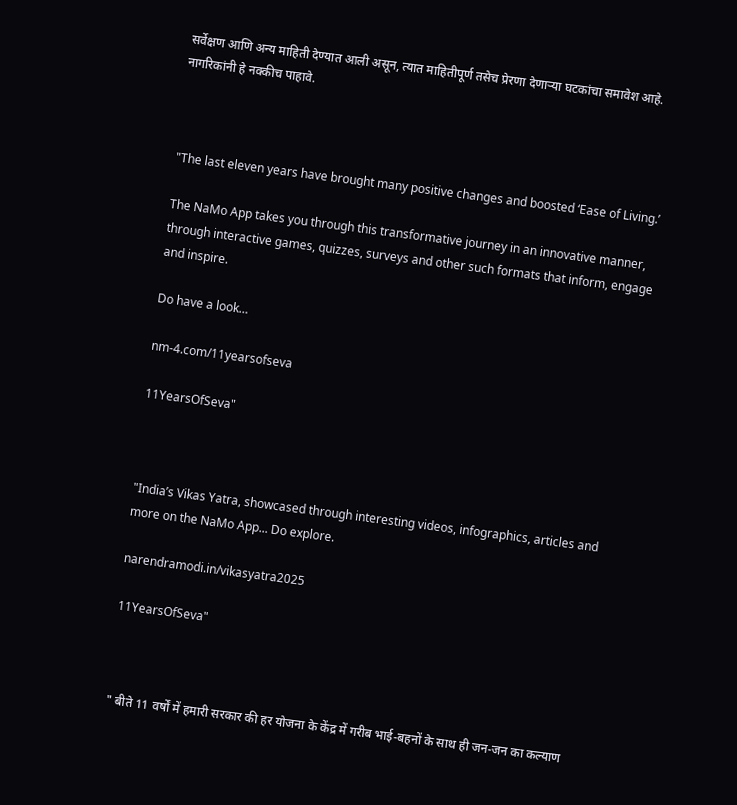सर्वेक्षण आणि अन्य माहिती देण्यात आली असून, त्यात माहितीपूर्ण तसेच प्रेरणा देणाऱ्या घटकांचा समावेश आहे. नागरिकांनी हे नक्कीच पाहावे.



"The last eleven years have brought many positive changes and boosted ‘Ease of Living.’

The NaMo App takes you through this transformative journey in an innovative manner, through interactive games, quizzes, surveys and other such formats that inform, engage and inspire.

Do have a look…

nm-4.com/11yearsofseva

11YearsOfSeva"



"India’s Vikas Yatra, showcased through interesting videos, infographics, articles and more on the NaMo App... Do explore.

narendramodi.in/vikasyatra2025

11YearsOfSeva"



" बीते 11 वर्षों में हमारी सरकार की हर योजना के केंद्र में गरीब भाई-बहनों के साथ ही जन-जन का कल्याण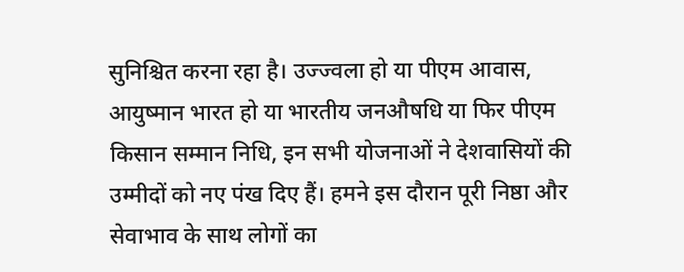सुनिश्चित करना रहा है। उज्ज्वला हो या पीएम आवास, आयुष्मान भारत हो या भारतीय जनऔषधि या फिर पीएम किसान सम्मान निधि, इन सभी योजनाओं ने देशवासियों की उम्मीदों को नए पंख दिए हैं। हमने इस दौरान पूरी निष्ठा और सेवाभाव के साथ लोगों का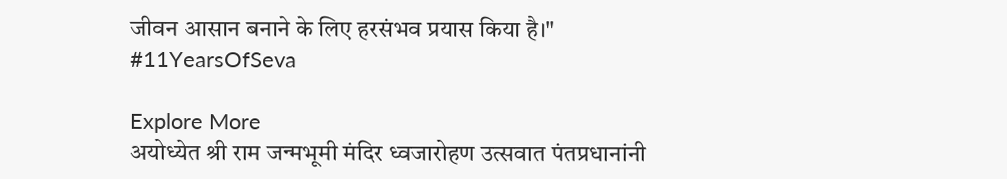जीवन आसान बनाने के लिए हरसंभव प्रयास किया है।"
#11YearsOfSeva

Explore More
अयोध्येत श्री राम जन्मभूमी मंदिर ध्वजारोहण उत्सवात पंतप्रधानांनी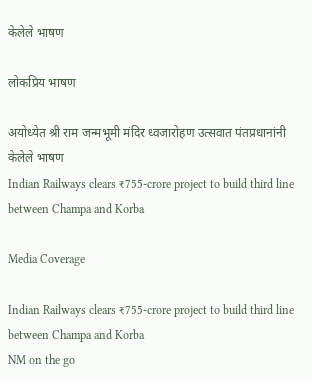केलेले भाषण

लोकप्रिय भाषण

अयोध्येत श्री राम जन्मभूमी मंदिर ध्वजारोहण उत्सवात पंतप्रधानांनी केलेले भाषण
Indian Railways clears ₹755-crore project to build third line between Champa and Korba

Media Coverage

Indian Railways clears ₹755-crore project to build third line between Champa and Korba
NM on the go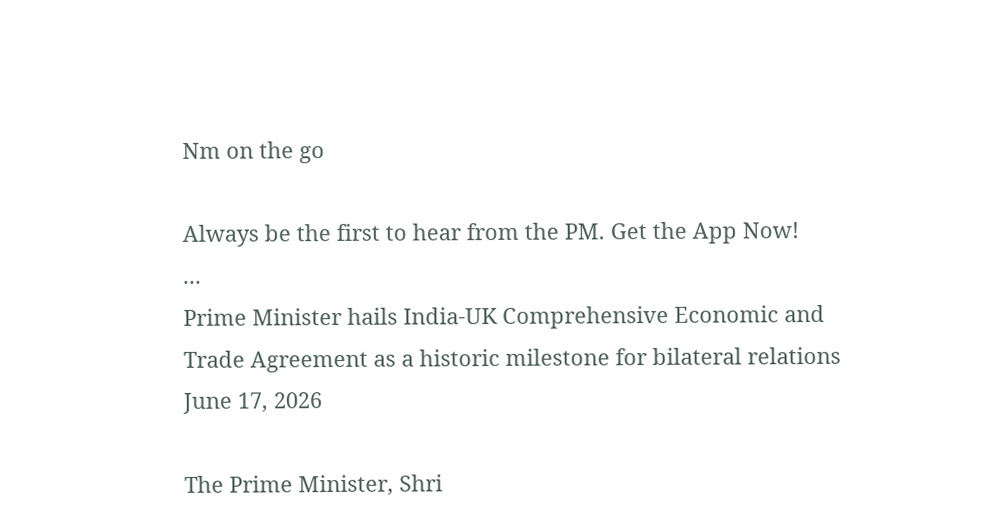Nm on the go

Always be the first to hear from the PM. Get the App Now!
...
Prime Minister hails India-UK Comprehensive Economic and Trade Agreement as a historic milestone for bilateral relations
June 17, 2026

The Prime Minister, Shri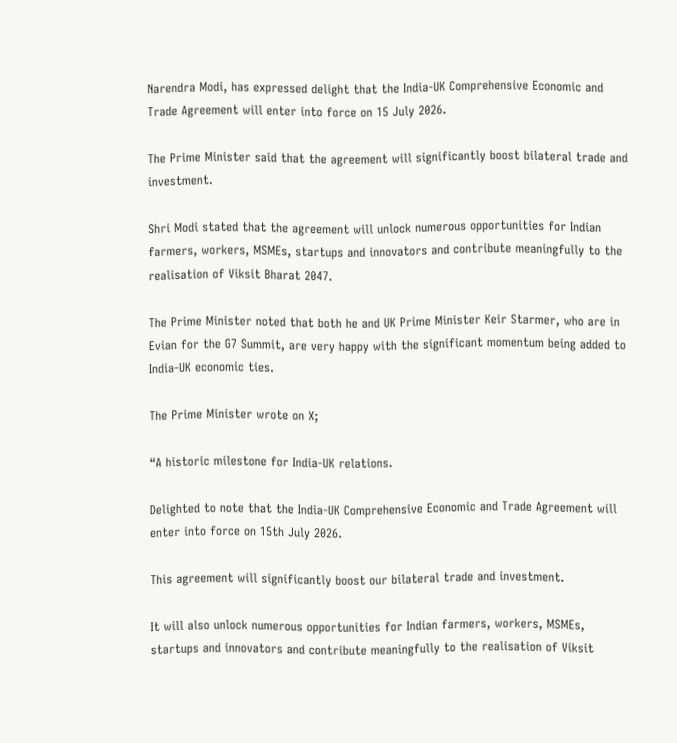Narendra Modi, has expressed delight that the India-UK Comprehensive Economic and Trade Agreement will enter into force on 15 July 2026.

The Prime Minister said that the agreement will significantly boost bilateral trade and investment.

Shri Modi stated that the agreement will unlock numerous opportunities for Indian farmers, workers, MSMEs, startups and innovators and contribute meaningfully to the realisation of Viksit Bharat 2047.

The Prime Minister noted that both he and UK Prime Minister Keir Starmer, who are in Evian for the G7 Summit, are very happy with the significant momentum being added to India-UK economic ties.

The Prime Minister wrote on X;

“A historic milestone for India-UK relations.

Delighted to note that the India-UK Comprehensive Economic and Trade Agreement will enter into force on 15th July 2026.

This agreement will significantly boost our bilateral trade and investment.

It will also unlock numerous opportunities for Indian farmers, workers, MSMEs, startups and innovators and contribute meaningfully to the realisation of Viksit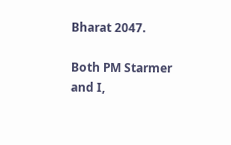Bharat 2047.

Both PM Starmer and I,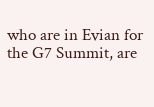who are in Evian for the G7 Summit, are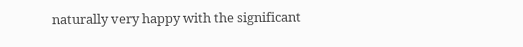naturally very happy with the significant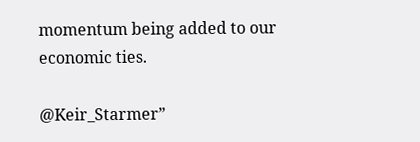momentum being added to our economic ties.

@Keir_Starmer”